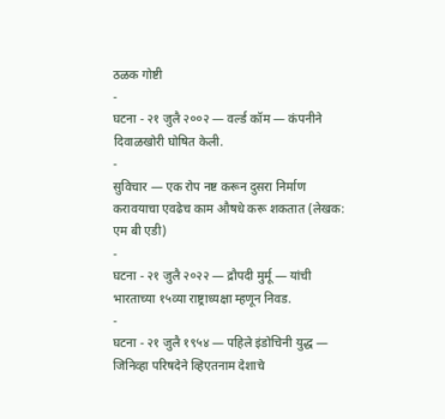ठळक गोष्टी
-
घटना - २१ जुलै २००२ — वर्ल्ड कॉम — कंपनीने दिवाळखोरी घोषित केली.
-
सुविचार — एक रोप नष्ट करून दुसरा निर्माण करावयाचा एवढेच काम औषधे करू शकतात (लेखक: एम बी एडी)
-
घटना - २१ जुलै २०२२ — द्रौपदी मुर्मू — यांची भारताच्या १५व्या राष्ट्राध्यक्षा म्हणून निवड.
-
घटना - २१ जुलै १९५४ — पहिले इंडोचिनी युद्ध — जिनिव्हा परिषदेने व्हिएतनाम देशाचे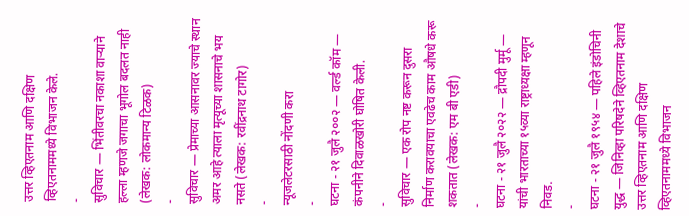उत्तर व्हिएतनाम आणि दक्षिण व्हिएतनाममध्ये विभाजन केले.
-
सुविचार — भिंतीवरचा नकाशा वाऱ्याने हल्ला म्हणजे जगाचा भूगोल बदलत नाही (लेखक: लोकमान्य टिळक)
-
सुविचार — प्रेमाच्या आसनावर ज्याचे स्थान अमर आहे त्याला मृत्यूच्या शासनाचे भय नसते (लेखक: रवींद्रनाथ टागोर)
-
न्यूजलेटरसाठी नोंदणी करा
-
घटना - २१ जुलै २००२ — वर्ल्ड कॉम — कंपनीने दिवाळखोरी घोषित केली.
-
सुविचार — एक रोप नष्ट करून दुसरा निर्माण करावयाचा एवढेच काम औषधे करू शकतात (लेखक: एम बी एडी)
-
घटना - २१ जुलै २०२२ — द्रौपदी मुर्मू — यांची भारताच्या १५व्या राष्ट्राध्यक्षा म्हणून निवड.
-
घटना - २१ जुलै १९५४ — पहिले इंडोचिनी युद्ध — जिनिव्हा परिषदेने व्हिएतनाम देशाचे उत्तर व्हिएतनाम आणि दक्षिण व्हिएतनाममध्ये विभाजन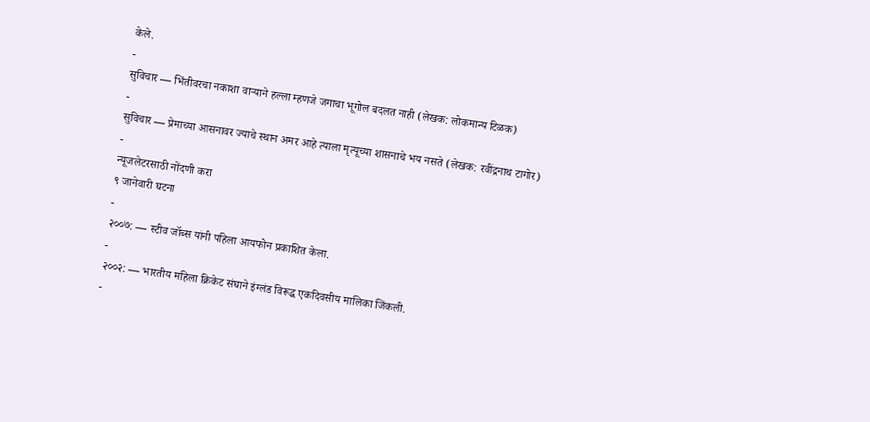केले.
-
सुविचार — भिंतीवरचा नकाशा वाऱ्याने हल्ला म्हणजे जगाचा भूगोल बदलत नाही (लेखक: लोकमान्य टिळक)
-
सुविचार — प्रेमाच्या आसनावर ज्याचे स्थान अमर आहे त्याला मृत्यूच्या शासनाचे भय नसते (लेखक: रवींद्रनाथ टागोर)
-
न्यूजलेटरसाठी नोंदणी करा
९ जानेवारी घटना
-
२००७: — स्टीव जॉब्स यांनी पहिला आयफोन प्रकाशित केला.
-
२००२: — भारतीय महिला क्रिकेट संघाने इंग्लंड विरूद्ध एकदिवसीय मालिका जिंकली.
-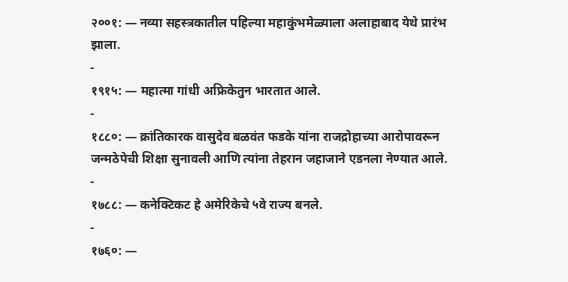२००१: — नव्या सहस्त्रकातील पहिल्या महाकुंभमेळ्याला अलाहाबाद येथे प्रारंभ झाला.
-
१९१५: — महात्मा गांधी अफ्रिकेतुन भारतात आले.
-
१८८०: — क्रांतिकारक वासुदेव बळवंत फडके यांना राजद्रोहाच्या आरोपावरून जन्मठेपेची शिक्षा सुनावली आणि त्यांना तेहरान जहाजाने एडनला नेण्यात आले.
-
१७८८: — कनेक्टिकट हे अमेरिकेचे ५वे राज्य बनले.
-
१७६०: —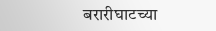बरारीघाटच्या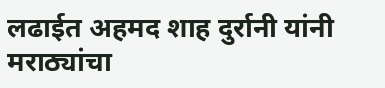लढाईत अहमद शाह दुर्रानी यांनी मराठ्यांचा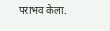पराभव केला.